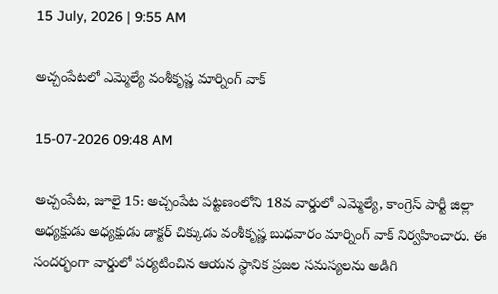15 July, 2026 | 9:55 AM

అచ్చంపేటలో ఎమ్మెల్యే వంశీకృష్ణ మార్నింగ్ వాక్

15-07-2026 09:48 AM

అచ్చంపేట, జూలై 15: అచ్చంపేట పట్టణంలోని 18వ వార్డులో ఎమ్మెల్యే, కాంగ్రెస్ పార్టీ జిల్లా అధ్యక్షుడు అధ్యక్షుడు డాక్టర్ చిక్కుడు వంశీకృష్ణ బుధవారం మార్నింగ్ వాక్ నిర్వహించారు. ఈ సందర్భంగా వార్డులో పర్యటించిన ఆయన స్థానిక ప్రజల సమస్యలను అడిగి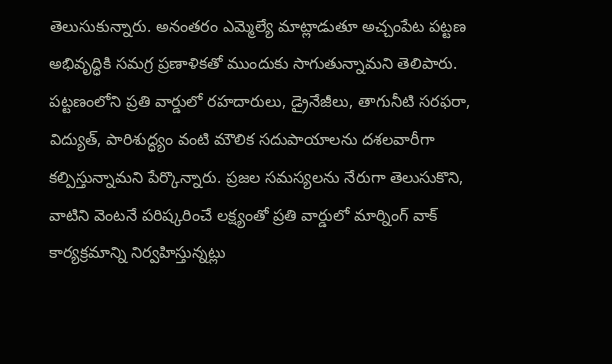తెలుసుకున్నారు. అనంతరం ఎమ్మెల్యే మాట్లాడుతూ అచ్చంపేట పట్టణ అభివృద్ధికి సమగ్ర ప్రణాళికతో ముందుకు సాగుతున్నామని తెలిపారు. పట్టణంలోని ప్రతి వార్డులో రహదారులు, డ్రైనేజీలు, తాగునీటి సరఫరా, విద్యుత్, పారిశుద్ధ్యం వంటి మౌలిక సదుపాయాలను దశలవారీగా కల్పిస్తున్నామని పేర్కొన్నారు. ప్రజల సమస్యలను నేరుగా తెలుసుకొని, వాటిని వెంటనే పరిష్కరించే లక్ష్యంతో ప్రతి వార్డులో మార్నింగ్ వాక్ కార్యక్రమాన్ని నిర్వహిస్తున్నట్లు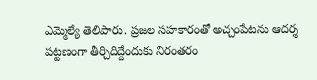ఎమ్మెల్యే తెలిపారు. ప్రజల సహకారంతో అచ్చంపేటను ఆదర్శ పట్టణంగా తీర్చిదిద్దేందుకు నిరంతరం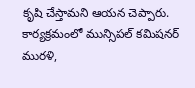కృషి చేస్తామని ఆయన చెప్పారు. కార్యక్రమంలో మున్సిపల్ కమిషనర్ మురళి,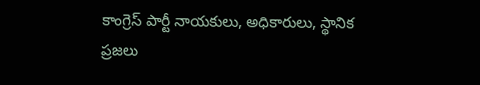కాంగ్రెస్ పార్టీ నాయకులు, అధికారులు, స్థానిక ప్రజలు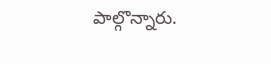పాల్గొన్నారు.